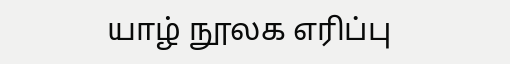யாழ் நூலக எரிப்பு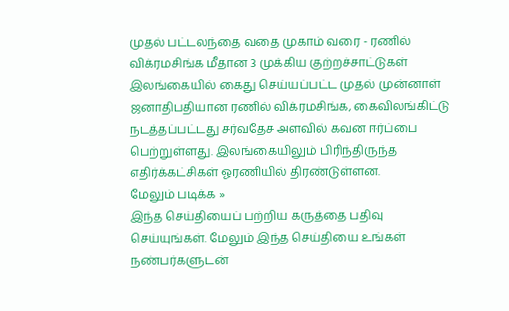முதல் பட்டலந்தை வதை முகாம் வரை - ரணில் விக்ரமசிங்க மீதான 3 முக்கிய குற்றச்சாட்டுகள்
இலங்கையில் கைது செய்யப்பட்ட முதல் முன்னாள் ஜனாதிபதியான ரணில் விக்ரமசிங்க, கைவிலங்கிட்டு நடத்தப்பட்டது சர்வதேச அளவில் கவன ஈர்ப்பை பெற்றுள்ளது. இலங்கையிலும் பிரிந்திருந்த எதிர்க்கட்சிகள் ஓரணியில் திரண்டுள்ளன.
மேலும் படிக்க »
இந்த செய்தியைப் பற்றிய கருத்தை பதிவு செய்யுங்கள். மேலும் இந்த செய்தியை உங்கள் நண்பர்களுடன்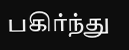பகிர்ந்து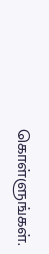கொள்ளுங்கள்.